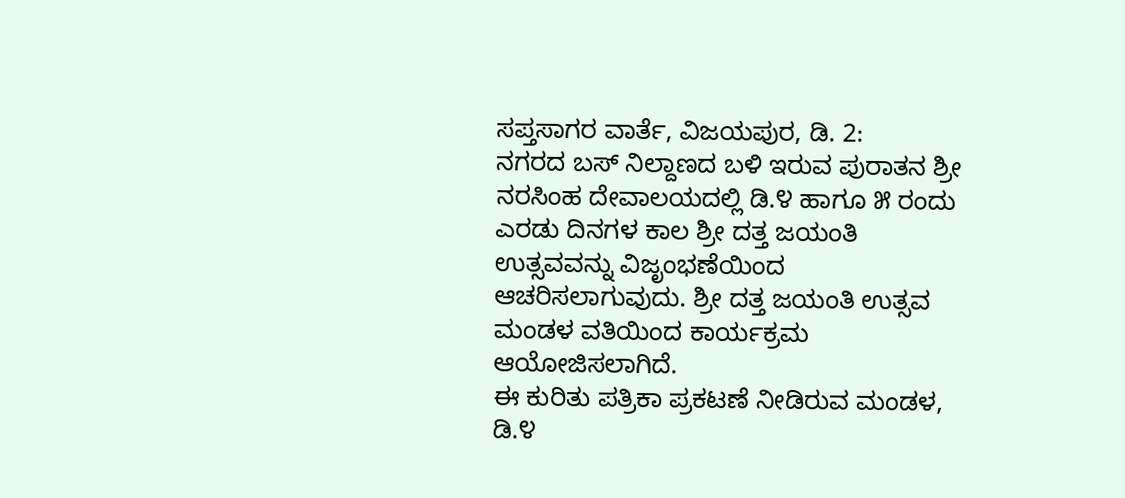ಸಪ್ತಸಾಗರ ವಾರ್ತೆ, ವಿಜಯಪುರ, ಡಿ. 2:
ನಗರದ ಬಸ್ ನಿಲ್ದಾಣದ ಬಳಿ ಇರುವ ಪುರಾತನ ಶ್ರೀ ನರಸಿಂಹ ದೇವಾಲಯದಲ್ಲಿ ಡಿ.೪ ಹಾಗೂ ೫ ರಂದು ಎರಡು ದಿನಗಳ ಕಾಲ ಶ್ರೀ ದತ್ತ ಜಯಂತಿ ಉತ್ಸವವನ್ನು ವಿಜೃಂಭಣೆಯಿಂದ ಆಚರಿಸಲಾಗುವುದು. ಶ್ರೀ ದತ್ತ ಜಯಂತಿ ಉತ್ಸವ ಮಂಡಳ ವತಿಯಿಂದ ಕಾರ್ಯಕ್ರಮ ಆಯೋಜಿಸಲಾಗಿದೆ.
ಈ ಕುರಿತು ಪತ್ರಿಕಾ ಪ್ರಕಟಣೆ ನೀಡಿರುವ ಮಂಡಳ, ಡಿ.೪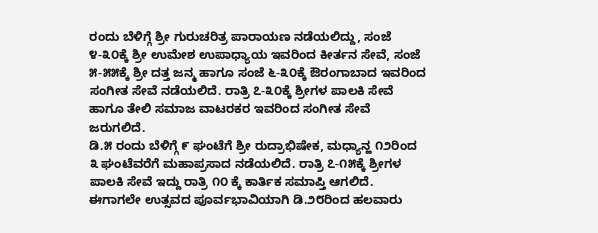ರಂದು ಬೆಳಿಗ್ಗೆ ಶ್ರೀ ಗುರುಚರಿತ್ರ ಪಾರಾಯಣ ನಡೆಯಲಿದ್ದು, ಸಂಜೆ ೪-೩೦ಕ್ಕೆ ಶ್ರೀ ಉಮೇಶ ಉಪಾಧ್ಯಾಯ ಇವರಿಂದ ಕೀರ್ತನ ಸೇವೆ, ಸಂಜೆ ೫-೫೫ಕ್ಕೆ ಶ್ರೀ ದತ್ತ ಜನ್ಮ ಹಾಗೂ ಸಂಜೆ ೬-೩೦ಕ್ಕೆ ಔರಂಗಾಬಾದ ಇವರಿಂದ ಸಂಗೀತ ಸೇವೆ ನಡೆಯಲಿದೆ. ರಾತ್ರಿ ೭-೩೦ಕ್ಕೆ ಶ್ರೀಗಳ ಪಾಲಕಿ ಸೇವೆ ಹಾಗೂ ತೇಲಿ ಸಮಾಜ ವಾಟರಕರ ಇವರಿಂದ ಸಂಗೀತ ಸೇವೆ ಜರುಗಲಿದೆ.
ಡಿ.೫ ರಂದು ಬೆಳಿಗ್ಗೆ ೯ ಘಂಟೆಗೆ ಶ್ರೀ ರುದ್ರಾಭಿಷೇಕ, ಮಧ್ಯಾನ್ಹ ೧೨ರಿಂದ ೩ ಘಂಟೆವರೆಗೆ ಮಹಾಪ್ರಸಾದ ನಡೆಯಲಿದೆ. ರಾತ್ರಿ ೭-೧೫ಕ್ಕೆ ಶ್ರೀಗಳ ಪಾಲಕಿ ಸೇವೆ ಇದ್ದು ರಾತ್ರಿ ೧೦ ಕ್ಕೆ ಕಾರ್ತಿಕ ಸಮಾಪ್ತಿ ಆಗಲಿದೆ. ಈಗಾಗಲೇ ಉತ್ಸವದ ಪೂರ್ವಭಾವಿಯಾಗಿ ಡಿ.೨೮ರಿಂದ ಹಲವಾರು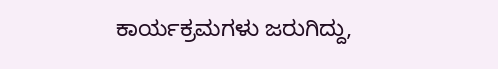ಕಾರ್ಯಕ್ರಮಗಳು ಜರುಗಿದ್ದು,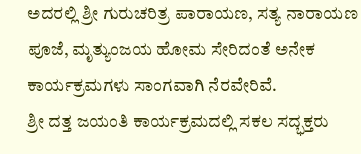ಅದರಲ್ಲಿ ಶ್ರೀ ಗುರುಚರಿತ್ರ ಪಾರಾಯಣ, ಸತ್ಯ ನಾರಾಯಣ ಪೂಜೆ, ಮೃತ್ಯುಂಜಯ ಹೋಮ ಸೇರಿದಂತೆ ಅನೇಕ ಕಾರ್ಯಕ್ರಮಗಳು ಸಾಂಗವಾಗಿ ನೆರವೇರಿವೆ.
ಶ್ರೀ ದತ್ತ ಜಯಂತಿ ಕಾರ್ಯಕ್ರಮದಲ್ಲಿ ಸಕಲ ಸದ್ಭಕ್ತರು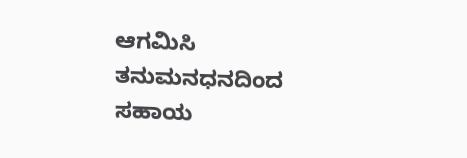ಆಗಮಿಸಿ ತನುಮನಧನದಿಂದ ಸಹಾಯ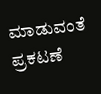ಮಾಡುವಂತೆ ಪ್ರಕಟಣೆ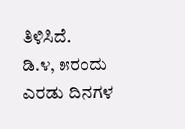ತಿಳಿಸಿದೆ.
ಡಿ.೪, ೫ರಂದು ಎರಡು ದಿನಗಳ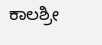ಕಾಲಶ್ರೀ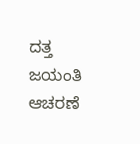ದತ್ತ ಜಯಂತಿ ಆಚರಣೆ